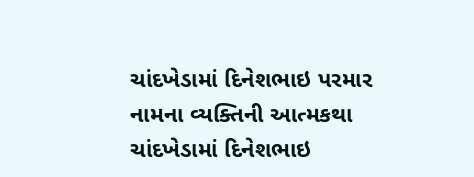ચાંદખેડામાં દિનેશભાઇ પરમાર નામના વ્યક્તિની આત્મકથા
ચાંદખેડામાં દિનેશભાઇ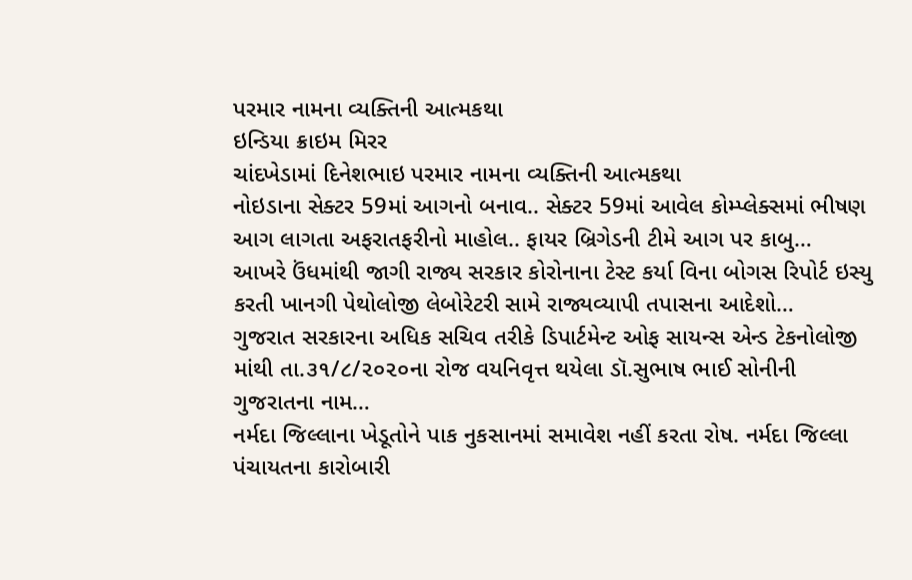પરમાર નામના વ્યક્તિની આત્મકથા
ઇન્ડિયા ક્રાઇમ મિરર
ચાંદખેડામાં દિનેશભાઇ પરમાર નામના વ્યક્તિની આત્મકથા
નોઇડાના સેક્ટર 59માં આગનો બનાવ.. સેક્ટર 59માં આવેલ કોમ્પ્લેક્સમાં ભીષણ આગ લાગતા અફરાતફરીનો માહોલ.. ફાયર બ્રિગેડની ટીમે આગ પર કાબુ…
આખરે ઉંધમાંથી જાગી રાજ્ય સરકાર કોરોનાના ટેસ્ટ કર્યા વિના બોગસ રિપોર્ટ ઇસ્યુ કરતી ખાનગી પેથોલોજી લેબોરેટરી સામે રાજ્યવ્યાપી તપાસના આદેશો…
ગુજરાત સરકારના અધિક સચિવ તરીકે ડિપાર્ટમેન્ટ ઓફ સાયન્સ એન્ડ ટેકનોલોજી માંથી તા.૩૧/૮/૨૦૨૦ના રોજ વયનિવૃત્ત થયેલા ડૉ.સુભાષ ભાઈ સોનીની ગુજરાતના નામ…
નર્મદા જિલ્લાના ખેડૂતોને પાક નુકસાનમાં સમાવેશ નહીં કરતા રોષ. નર્મદા જિલ્લા પંચાયતના કારોબારી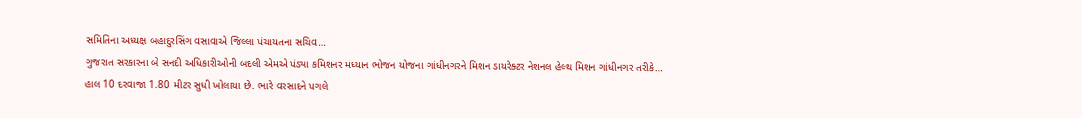સમિતિના અધ્યક્ષ બહાદુરસિંગ વસાવાએ જિલ્લા પંચાયતના સચિવ…
ગુજરાત સરકારના બે સનદી અધિકારીઓની બદલી એમએ પંડ્યા કમિશનર મધ્યાન ભોજન યોજના ગાંધીનગરને મિશન ડાયરેક્ટર નેશનલ હેલ્થ મિશન ગાંધીનગર તરીકે…
હાલ 10 દરવાજા 1.80 મીટર સુધી ખોલાયા છે. ભારે વરસાદને પગલે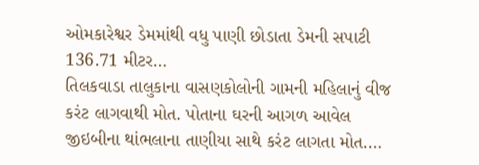ઓમકારેશ્વર ડેમમાંથી વધુ પાણી છોડાતા ડેમની સપાટી 136.71 મીટર…
તિલકવાડા તાલુકાના વાસણકોલોની ગામની મહિલાનું વીજ કરંટ લાગવાથી મોત. પોતાના ઘરની આગળ આવેલ જીઇબીના થાંભલાના તાણીયા સાથે કરંટ લાગતા મોત.…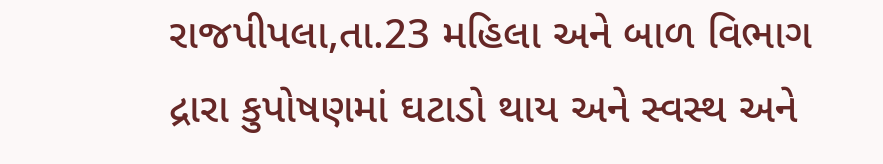રાજપીપલા,તા.23 મહિલા અને બાળ વિભાગ દ્રારા કુપોષણમાં ઘટાડો થાય અને સ્વસ્થ અને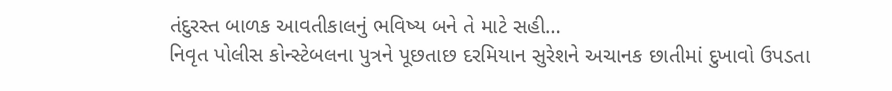તંદુરસ્ત બાળક આવતીકાલનું ભવિષ્ય બને તે માટે સહી…
નિવૃત પોલીસ કોન્સ્ટેબલના પુત્રને પૂછતાછ દરમિયાન સુરેશને અચાનક છાતીમાં દુખાવો ઉપડતા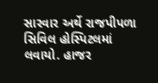સારવાર અર્થે રાજપીપળા સિવિલ હોસ્પિટલમાં લવાયો. હાજર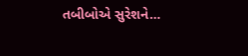તબીબોએ સુરેશને…